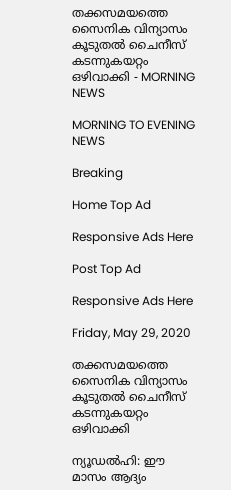തക്കസമയത്തെ സൈനിക വിന്യാസം കൂടുതൽ ചൈനീസ് കടന്നുകയറ്റം ഒഴിവാക്കി - MORNING NEWS

MORNING TO EVENING NEWS

Breaking

Home Top Ad

Responsive Ads Here

Post Top Ad

Responsive Ads Here

Friday, May 29, 2020

തക്കസമയത്തെ സൈനിക വിന്യാസം കൂടുതൽ ചൈനീസ് കടന്നുകയറ്റം ഒഴിവാക്കി

ന്യൂഡൽഹി: ഈ മാസം ആദ്യം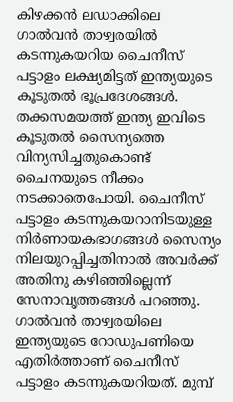കിഴക്കൻ ലഡാക്കിലെ ഗാൽവൻ താഴ്വരയിൽ കടന്നുകയറിയ ചൈനീസ് പട്ടാളം ലക്ഷ്യമിട്ടത് ഇന്ത്യയുടെ കൂടുതൽ ഭൂപ്രദേശങ്ങൾ. തക്കസമയത്ത് ഇന്ത്യ ഇവിടെ കൂടുതൽ സൈന്യത്തെ വിന്യസിച്ചതുകൊണ്ട് ചൈനയുടെ നീക്കം നടക്കാതെപോയി. ചൈനീസ് പട്ടാളം കടന്നുകയറാനിടയുള്ള നിർണായകഭാഗങ്ങൾ സൈന്യം നിലയുറപ്പിച്ചതിനാൽ അവർക്ക് അതിനു കഴിഞ്ഞില്ലെന്ന് സേനാവൃത്തങ്ങൾ പറഞ്ഞു. ഗാൽവൻ താഴ്വരയിലെ ഇന്ത്യയുടെ റോഡുപണിയെ എതിർത്താണ് ചൈനീസ് പട്ടാളം കടന്നുകയറിയത്. മുമ്പ്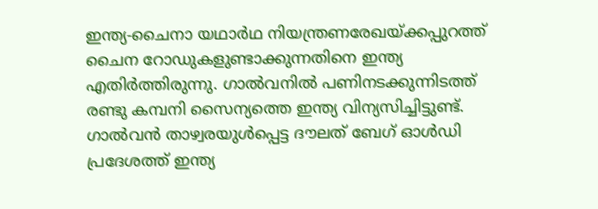ഇന്ത്യ-ചൈനാ യഥാർഥ നിയന്ത്രണരേഖയ്ക്കപ്പുറത്ത് ചൈന റോഡുകളുണ്ടാക്കുന്നതിനെ ഇന്ത്യ എതിർത്തിരുന്നു. ഗാൽവനിൽ പണിനടക്കുന്നിടത്ത് രണ്ടു കമ്പനി സൈന്യത്തെ ഇന്ത്യ വിന്യസിച്ചിട്ടുണ്ട്. ഗാൽവൻ താഴ്വരയുൾപ്പെട്ട ദൗലത് ബേഗ് ഓൾഡി പ്രദേശത്ത് ഇന്ത്യ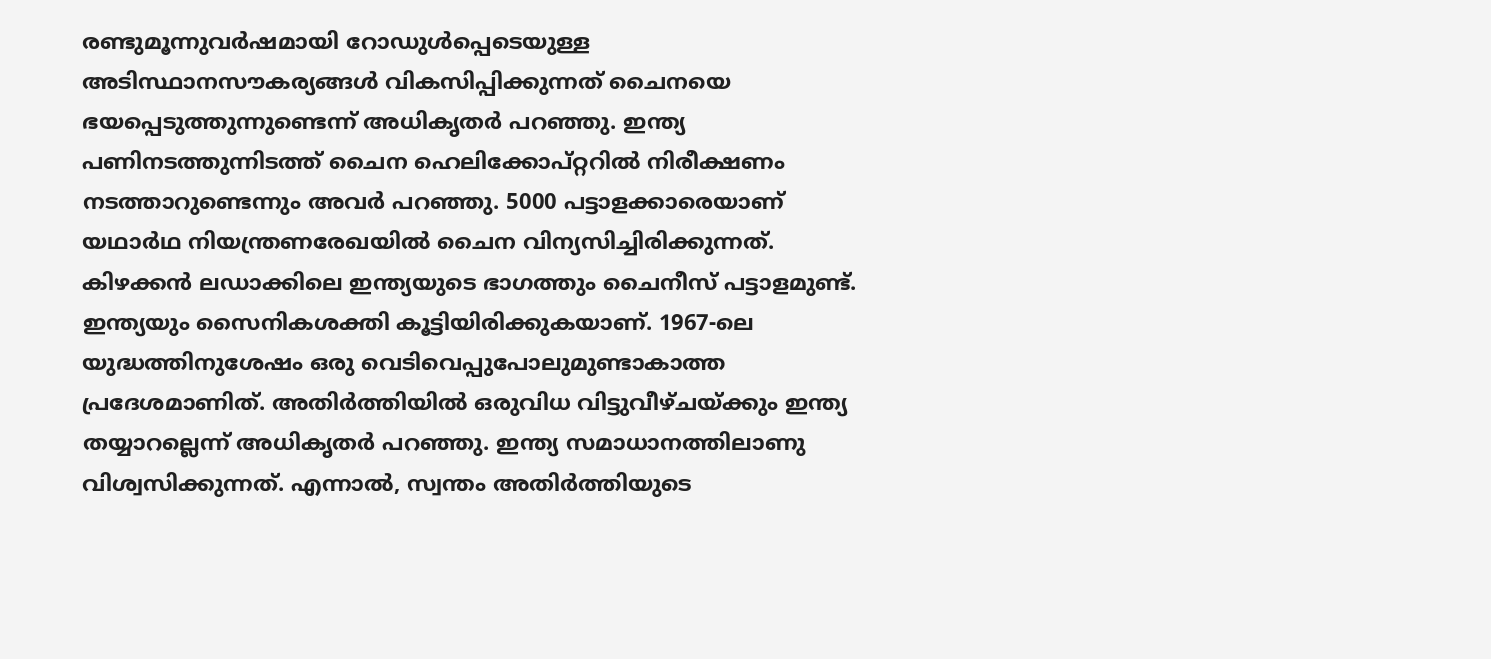രണ്ടുമൂന്നുവർഷമായി റോഡുൾപ്പെടെയുള്ള അടിസ്ഥാനസൗകര്യങ്ങൾ വികസിപ്പിക്കുന്നത് ചൈനയെ ഭയപ്പെടുത്തുന്നുണ്ടെന്ന് അധികൃതർ പറഞ്ഞു. ഇന്ത്യ പണിനടത്തുന്നിടത്ത് ചൈന ഹെലിക്കോപ്റ്ററിൽ നിരീക്ഷണം നടത്താറുണ്ടെന്നും അവർ പറഞ്ഞു. 5000 പട്ടാളക്കാരെയാണ് യഥാർഥ നിയന്ത്രണരേഖയിൽ ചൈന വിന്യസിച്ചിരിക്കുന്നത്. കിഴക്കൻ ലഡാക്കിലെ ഇന്ത്യയുടെ ഭാഗത്തും ചൈനീസ് പട്ടാളമുണ്ട്. ഇന്ത്യയും സൈനികശക്തി കൂട്ടിയിരിക്കുകയാണ്. 1967-ലെ യുദ്ധത്തിനുശേഷം ഒരു വെടിവെപ്പുപോലുമുണ്ടാകാത്ത പ്രദേശമാണിത്. അതിർത്തിയിൽ ഒരുവിധ വിട്ടുവീഴ്ചയ്ക്കും ഇന്ത്യ തയ്യാറല്ലെന്ന് അധികൃതർ പറഞ്ഞു. ഇന്ത്യ സമാധാനത്തിലാണു വിശ്വസിക്കുന്നത്. എന്നാൽ, സ്വന്തം അതിർത്തിയുടെ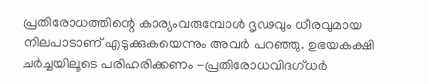പ്രതിരോധത്തിന്റെ കാര്യംവരുമ്പോൾ ദൃഢവും ധീരവുമായ നിലപാടാണ് എടുക്കുകയെന്നും അവർ പറഞ്ഞു. ഉഭയകക്ഷി ചർച്ചയിലൂടെ പരിഹരിക്കണം -പ്രതിരോധവിദഗ്ധർ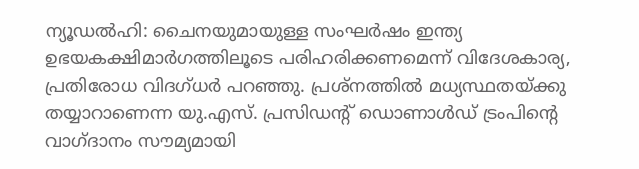ന്യൂഡൽഹി: ചൈനയുമായുള്ള സംഘർഷം ഇന്ത്യ ഉഭയകക്ഷിമാർഗത്തിലൂടെ പരിഹരിക്കണമെന്ന് വിദേശകാര്യ, പ്രതിരോധ വിദഗ്ധർ പറഞ്ഞു. പ്രശ്നത്തിൽ മധ്യസ്ഥതയ്ക്കു തയ്യാറാണെന്ന യു.എസ്. പ്രസിഡന്റ് ഡൊണാൾഡ് ട്രംപിന്റെ വാഗ്ദാനം സൗമ്യമായി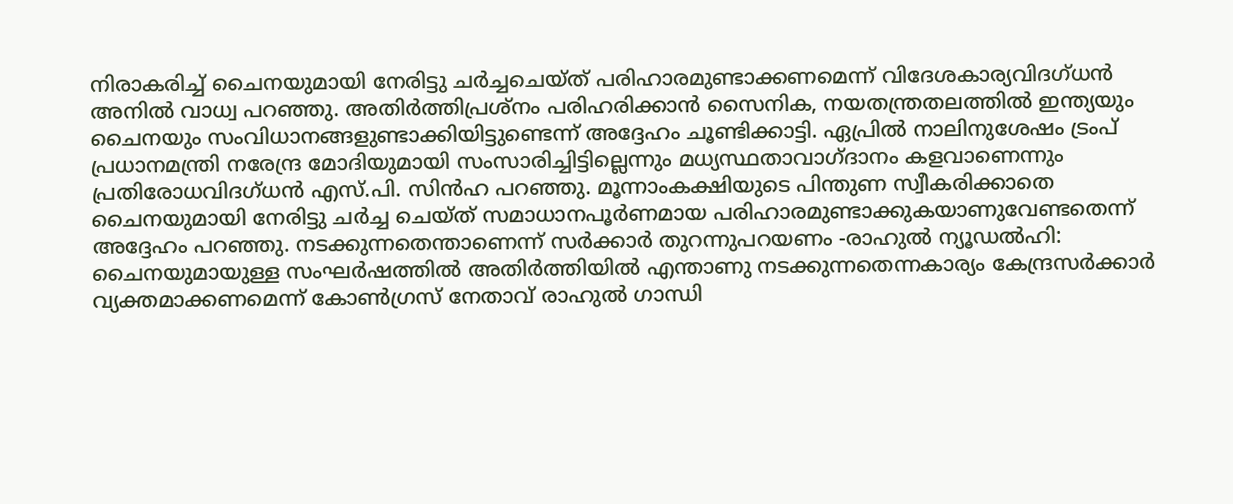നിരാകരിച്ച് ചൈനയുമായി നേരിട്ടു ചർച്ചചെയ്ത് പരിഹാരമുണ്ടാക്കണമെന്ന് വിദേശകാര്യവിദഗ്ധൻ അനിൽ വാധ്വ പറഞ്ഞു. അതിർത്തിപ്രശ്നം പരിഹരിക്കാൻ സൈനിക, നയതന്ത്രതലത്തിൽ ഇന്ത്യയും ചൈനയും സംവിധാനങ്ങളുണ്ടാക്കിയിട്ടുണ്ടെന്ന് അദ്ദേഹം ചൂണ്ടിക്കാട്ടി. ഏപ്രിൽ നാലിനുശേഷം ട്രംപ് പ്രധാനമന്ത്രി നരേന്ദ്ര മോദിയുമായി സംസാരിച്ചിട്ടില്ലെന്നും മധ്യസ്ഥതാവാഗ്ദാനം കളവാണെന്നും പ്രതിരോധവിദഗ്ധൻ എസ്.പി. സിൻഹ പറഞ്ഞു. മൂന്നാംകക്ഷിയുടെ പിന്തുണ സ്വീകരിക്കാതെ ചൈനയുമായി നേരിട്ടു ചർച്ച ചെയ്ത് സമാധാനപൂർണമായ പരിഹാരമുണ്ടാക്കുകയാണുവേണ്ടതെന്ന് അദ്ദേഹം പറഞ്ഞു. നടക്കുന്നതെന്താണെന്ന് സർക്കാർ തുറന്നുപറയണം -രാഹുൽ ന്യൂഡൽഹി: ചൈനയുമായുള്ള സംഘർഷത്തിൽ അതിർത്തിയിൽ എന്താണു നടക്കുന്നതെന്നകാര്യം കേന്ദ്രസർക്കാർ വ്യക്തമാക്കണമെന്ന് കോൺഗ്രസ് നേതാവ് രാഹുൽ ഗാന്ധി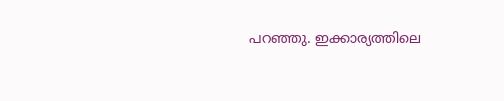പറഞ്ഞു. ഇക്കാര്യത്തിലെ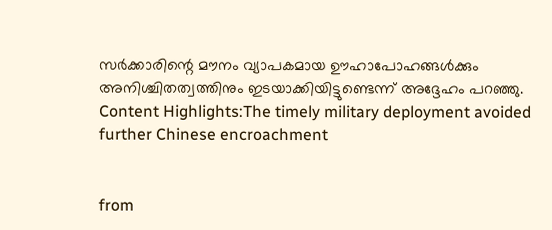സർക്കാരിന്റെ മൗനം വ്യാപകമായ ഊഹാപോഹങ്ങൾക്കും അനിശ്ചിതത്വത്തിനും ഇടയാക്കിയിട്ടുണ്ടെന്ന് അദ്ദേഹം പറഞ്ഞു. Content Highlights:The timely military deployment avoided further Chinese encroachment


from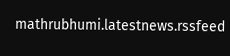mathrubhumi.latestnews.rssfeed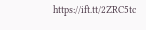https://ift.tt/2ZRC5tc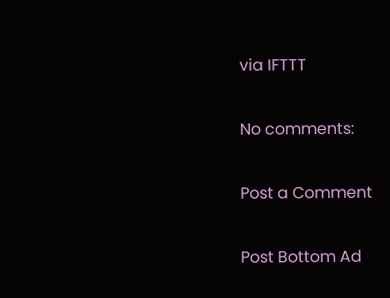via IFTTT

No comments:

Post a Comment

Post Bottom Ad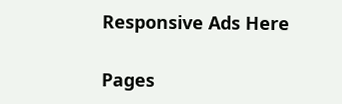Responsive Ads Here

Pages